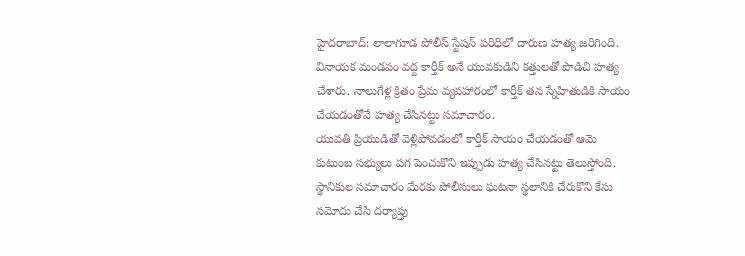హైదరాబాద్: లాలాగూడ పోలీస్ స్టేషన్ పరిధిలో దారుణ హత్య జరిగింది. వినాయక మండపం వద్ద కార్తీక్ అనే యువకుడిని కత్తులతో పొడిచి హత్య చేశారు. నాలుగేళ్ల క్రితం ప్రేమ వ్యవహారంలో కార్తీక్ తన స్నేహితుడికి సాయం చేయడంతోనే హత్య చేసినట్టు సమాచారం.
యువతి ప్రియుడితో వెళ్లిపోవడంలో కార్తీక్ సాయం చేయడంతో ఆమె కుటుంబ సభ్యులు పగ పెంచుకొని ఇప్పుడు హత్య చేసినట్టు తెలుస్తోంది. స్థానికుల సమాచారం మేరకు పోలీసులు ఘటనా స్థలానికి చేరుకొని కేసు నమోదు చేసి దర్యాప్తు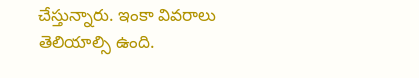చేస్తున్నారు. ఇంకా వివరాలు తెలియాల్సి ఉంది.